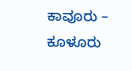ಕಾವೂರು – ಕೂಳೂರು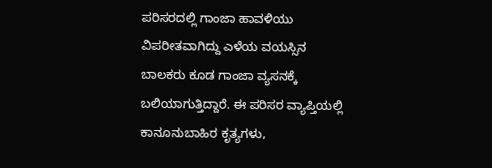ಪರಿಸರದಲ್ಲಿ ಗಾಂಜಾ ಹಾವಳಿಯು ವಿಪರೀತವಾಗಿದ್ದು ಎಳೆಯ ವಯಸ್ಸಿನ ಬಾಲಕರು ಕೂಡ ಗಾಂಜಾ ವ್ಯಸನಕ್ಕೆ ಬಲಿಯಾಗುತ್ತಿದ್ದಾರೆ. ಈ ಪರಿಸರ ವ್ಯಾಪ್ತಿಯಲ್ಲಿ ಕಾನೂನುಬಾಹಿರ ಕೃತ್ಯಗಳು,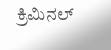ಕ್ರಿಮಿನಲ್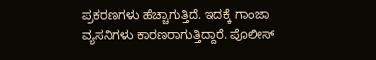ಪ್ರಕರಣಗಳು ಹೆಚ್ಚಾಗುತ್ತಿದೆ. ಇದಕ್ಕೆ ಗಾಂಜಾ ವ್ಯಸನಿಗಳು ಕಾರಣರಾಗುತ್ತಿದ್ದಾರೆ. ಪೊಲೀಸ್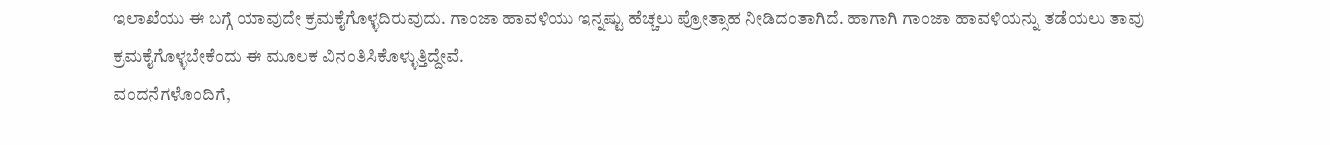ಇಲಾಖೆಯು ಈ ಬಗ್ಗೆ ಯಾವುದೇ ಕ್ರಮಕೈಗೊಳ್ಳದಿರುವುದು. ಗಾಂಜಾ ಹಾವಳಿಯು ಇನ್ನಷ್ಟು ಹೆಚ್ಚಲು ಪ್ರೋತ್ಸಾಹ ನೀಡಿದಂತಾಗಿದೆ. ಹಾಗಾಗಿ ಗಾಂಜಾ ಹಾವಳಿಯನ್ನು ತಡೆಯಲು ತಾವು ಕ್ರಮಕೈಗೊಳ್ಳಬೇಕೆಂದು ಈ ಮೂಲಕ ವಿನಂತಿಸಿಕೊಳ್ಳುತ್ತಿದ್ದೇವೆ.
ವಂದನೆಗಳೊಂದಿಗೆ,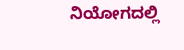ನಿಯೋಗದಲ್ಲಿ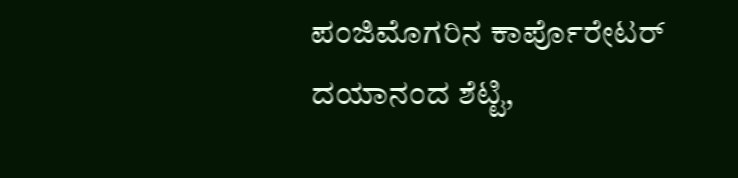ಪಂಜಿಮೊಗರಿನ ಕಾರ್ಪೊರೇಟರ್ ದಯಾನಂದ ಶೆಟ್ಟಿ,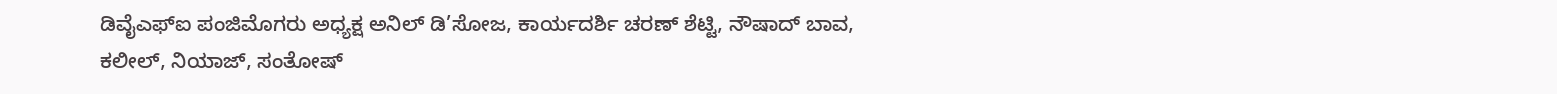ಡಿವೈಎಫ್ಐ ಪಂಜಿಮೊಗರು ಅಧ್ಯಕ್ಷ ಅನಿಲ್ ಡಿ’ಸೋಜ, ಕಾರ್ಯದರ್ಶಿ ಚರಣ್ ಶೆಟ್ಟಿ, ನೌಷಾದ್ ಬಾವ, ಕಲೀಲ್, ನಿಯಾಜ್, ಸಂತೋಷ್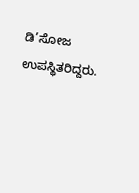ಡಿ’ಸೋಜ ಉಪಸ್ಥಿತರಿದ್ದರು.